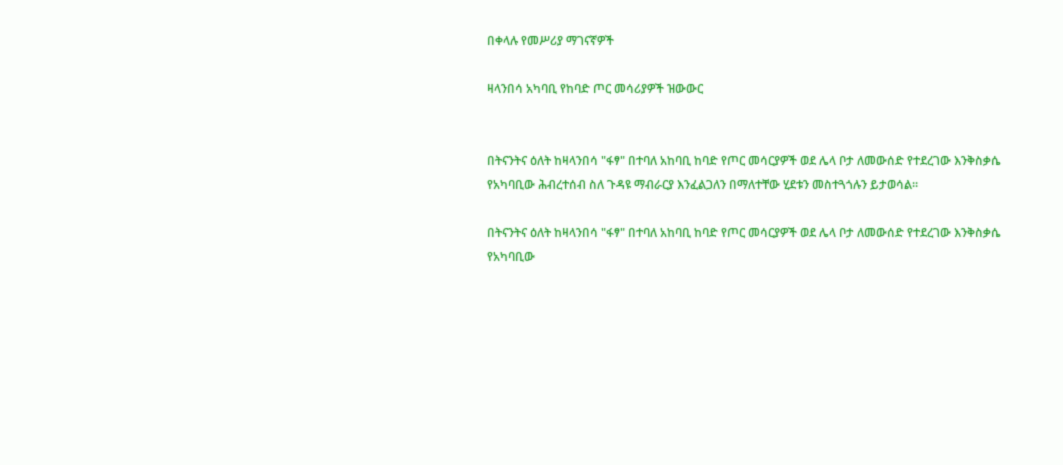በቀላሉ የመሥሪያ ማገናኛዎች

ዛላንበሳ አካባቢ የከባድ ጦር መሳሪያዎች ዝውውር


በትናንትና ዕለት ከዛላንበሳ "ፋፃ" በተባለ አከባቢ ከባድ የጦር መሳርያዎች ወደ ሌላ ቦታ ለመውሰድ የተደረገው እንቅስቃሴ የአካባቢው ሕብረተሰብ ስለ ጉዳዩ ማብራርያ እንፈልጋለን በማለተቸው ሂደቱን መስተጓጎሉን ይታወሳል።

በትናንትና ዕለት ከዛላንበሳ "ፋፃ" በተባለ አከባቢ ከባድ የጦር መሳርያዎች ወደ ሌላ ቦታ ለመውሰድ የተደረገው እንቅስቃሴ የአካባቢው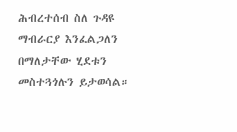ሕብረተሰብ ስለ ጉዳዩ ማብራርያ እንፈልጋለን በማለታቸው ሂደቱን መስተጓጎሉን ይታወሳል።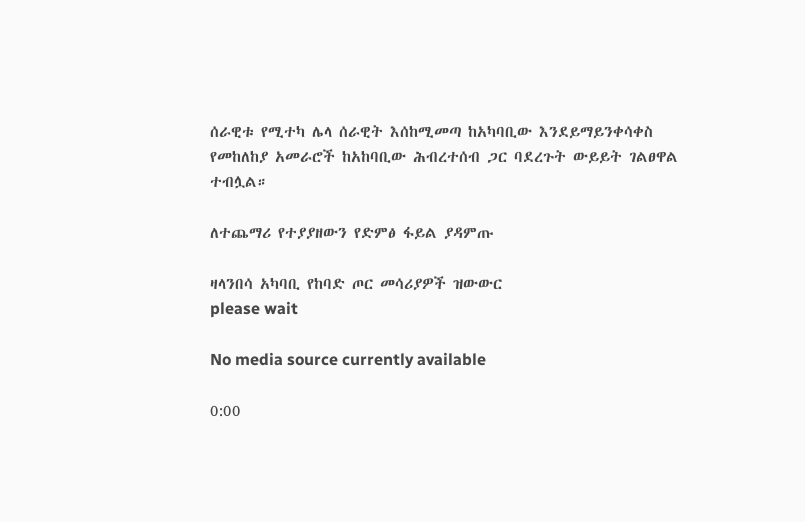ሰራዊቱ የሚተካ ሌላ ሰራዊት እሰከሚመጣ ከአካባቢው እንደይማይንቀሳቀስ የመከለከያ አመራሮች ከአከባቢው ሕብረተሰብ ጋር ባደረጉት ውይይት ገልፀዋል ተብሏል።

ለተጨማሪ የተያያዘውን የድምፅ ፋይል ያዳምጡ

ዛላንበሳ አካባቢ የከባድ ጦር መሳሪያዎች ዝውውር
please wait

No media source currently available

0:00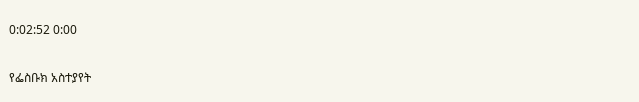0:02:52 0:00

የፌስቡክ አስተያየት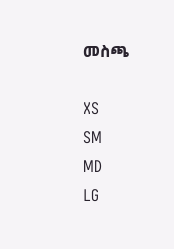መስጫ

XS
SM
MD
LG